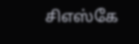சிஎஸ்கே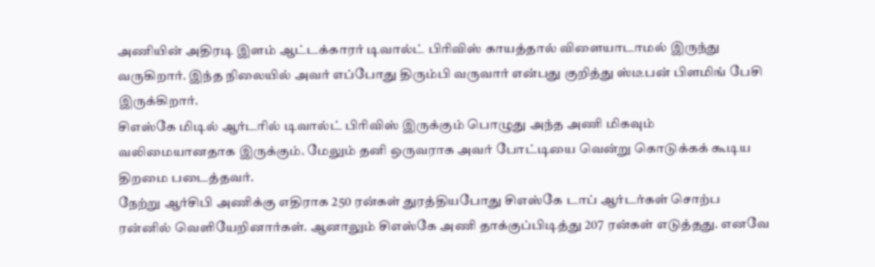அணியின் அதிரடி இளம் ஆட்டக்காரர் டிவால்ட் பிரிவிஸ் காயத்தால் விளையாடாமல் இருந்து வருகிறார். இந்த நிலையில் அவர் எப்போது திரும்பி வருவார் என்பது குறித்து ஸ்டீபன் பிளமிங் பேசி இருக்கிறார்.
சிஎஸ்கே மிடில் ஆர்டரில் டிவால்ட் பிரிவிஸ் இருக்கும் பொழுது அந்த அணி மிகவும் வலிமையானதாக இருக்கும். மேலும் தனி ஒருவராக அவர் போட்டியை வென்று கொடுக்கக் கூடிய திறமை படைத்தவர்.
நேற்று ஆர்சிபி அணிக்கு எதிராக 250 ரன்கள் துரத்தியபோது சிஎஸ்கே டாப் ஆர்டர்கள் சொற்ப ரன்னில் வெளியேறினார்கள். ஆனாலும் சிஎஸ்கே அணி தாக்குப்பிடித்து 207 ரன்கள் எடுத்தது. எனவே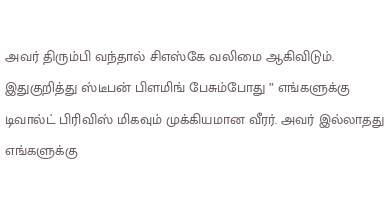அவர் திரும்பி வந்தால் சிஎஸ்கே வலிமை ஆகிவிடும்.
இதுகுறித்து ஸ்டீபன் பிளமிங் பேசும்போது ” எங்களுக்கு டிவால்ட் பிரிவிஸ் மிகவும் முக்கியமான வீரர். அவர் இல்லாதது எங்களுக்கு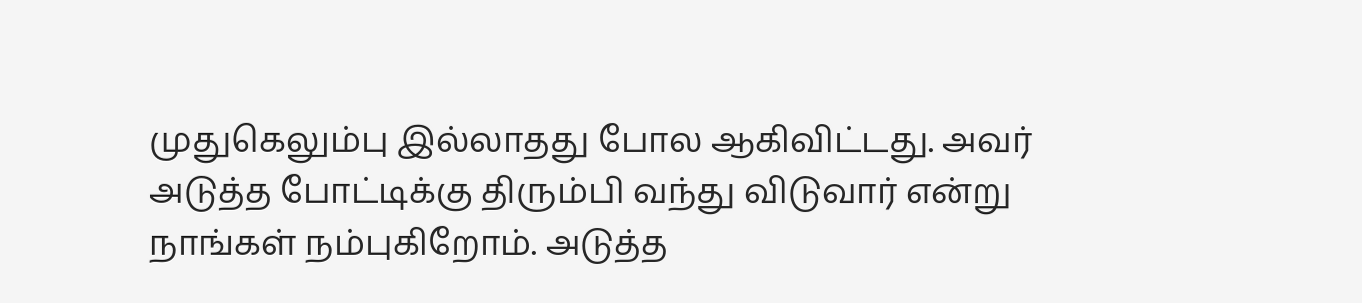முதுகெலும்பு இல்லாதது போல ஆகிவிட்டது. அவர் அடுத்த போட்டிக்கு திரும்பி வந்து விடுவார் என்று நாங்கள் நம்புகிறோம். அடுத்த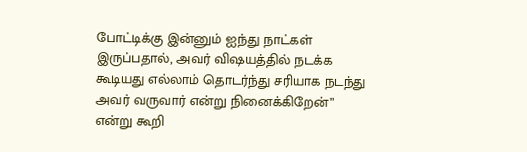போட்டிக்கு இன்னும் ஐந்து நாட்கள் இருப்பதால், அவர் விஷயத்தில் நடக்க கூடியது எல்லாம் தொடர்ந்து சரியாக நடந்து அவர் வருவார் என்று நினைக்கிறேன்” என்று கூறி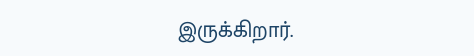இருக்கிறார்.